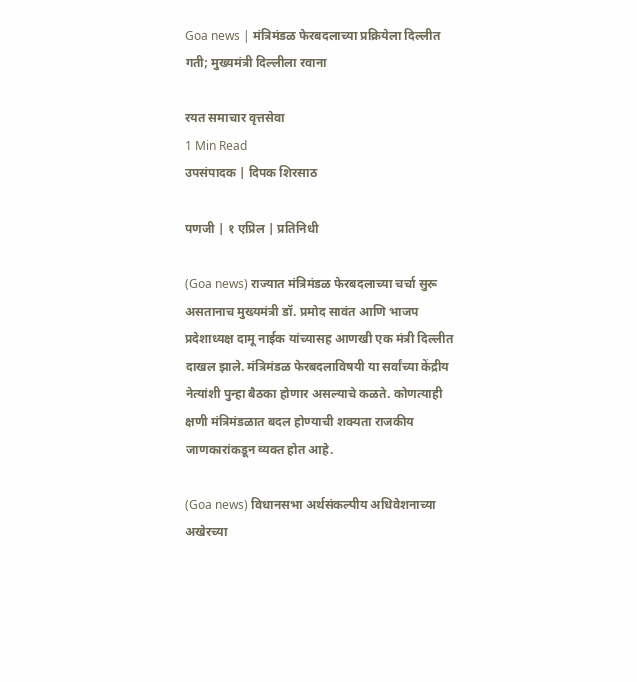Goa news | मंत्रिमंडळ फेरबदलाच्या प्रक्रियेला दिल्लीत गती; मुख्यमंत्री दिल्लीला रवाना

रयत समाचार वृत्तसेवा
1 Min Read
उपसंपादक | दिपक शिरसाठ

पणजी | १ एप्रिल | प्रतिनिधी

(Goa news) राज्यात मंत्रिमंडळ फेरबदलाच्या चर्चा सुरू असतानाच मुख्यमंत्री डॉ. प्रमोद सावंत आणि भाजप प्रदेशाध्यक्ष दामू नाईक यांच्यासह आणखी एक मंत्री दिल्लीत दाखल झाले. मंत्रिमंडळ फेरबदलाविषयी या सर्वांच्या केंद्रीय नेत्यांशी पुन्हा बैठका होणार असल्याचे कळते. कोणत्याही क्षणी मंत्रिमंडळात बदल होण्याची शक्यता राजकीय जाणकारांकडून व्यक्त होत आहे.

(Goa news) विधानसभा अर्थसंकल्पीय अधिवेशनाच्या अखेरच्या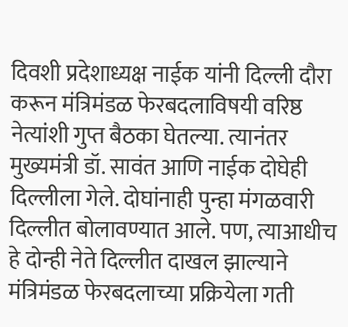दिवशी प्रदेशाध्यक्ष नाईक यांनी दिल्ली दौरा करून मंत्रिमंडळ फेरबदलाविषयी वरिष्ठ नेत्यांशी गुप्त बैठका घेतल्या. त्यानंतर मुख्यमंत्री डॉ. सावंत आणि नाईक दोघेही दिल्लीला गेले. दोघांनाही पुन्हा मंगळवारी दिल्लीत बोलावण्यात आले. पण, त्याआधीच हे दोन्ही नेते दिल्लीत दाखल झाल्याने मंत्रिमंडळ फेरबदलाच्या प्रक्रियेला गती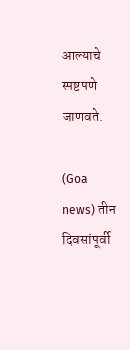आल्याचे स्पष्टपणे जाणवते.

(Goa news) तीन दिवसांपूर्वी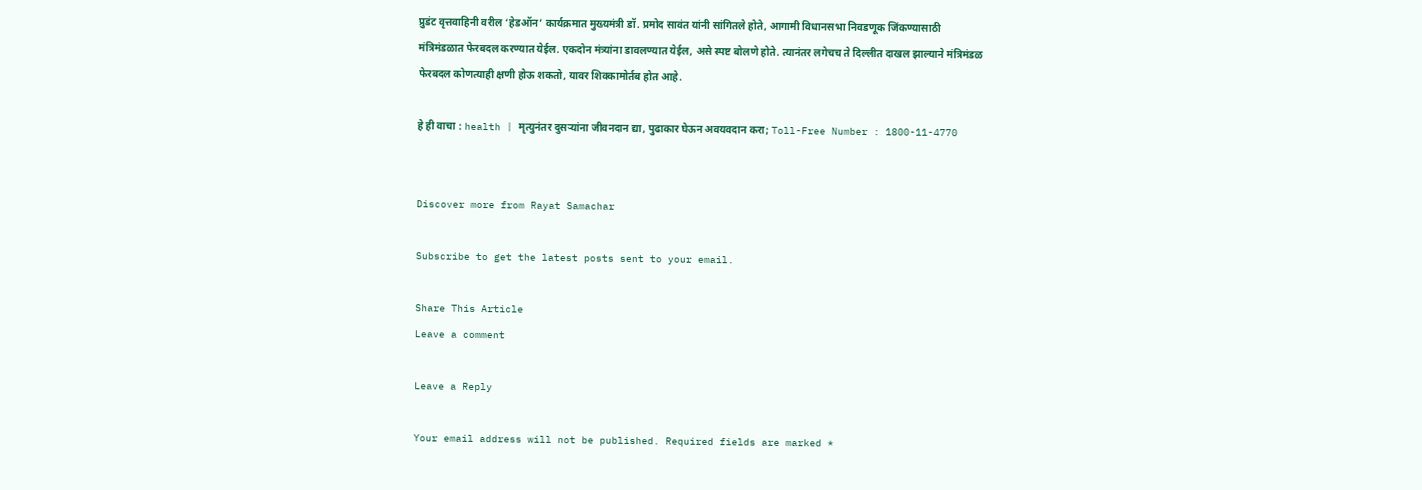प्रुडंट वृत्तवाहिनी वरील ‘हेडऑन’ कार्यक्रमात मुख्यमंत्री डॉ. प्रमोद सावंत यांनी सांगितले होते, आगामी विधानसभा निवडणूक जिंकण्यासाठी मंत्रिमंडळात फेरबदल करण्यात येईल. एकदोन मंत्र्यांना डावलण्यात येईल, असे स्पष्ट बोलणे होते. त्यानंतर लगेचच ते दिल्लीत दाखल झाल्याने मंत्रिमंडळ फेरबदल कोणत्याही क्षणी होऊ शकतो, यावर शिक्कामोर्तब होत आहे.

हे ही वाचा : health | मृत्युनंतर दुसऱ्यांना जीवनदान द्या, पुढाकार घेऊन अवयवदान करा; Toll-Free Number : 1800-11-4770


Discover more from Rayat Samachar

Subscribe to get the latest posts sent to your email.

Share This Article
Leave a comment

Leave a Reply

Your email address will not be published. Required fields are marked *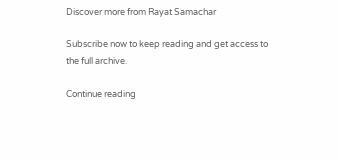Discover more from Rayat Samachar

Subscribe now to keep reading and get access to the full archive.

Continue reading